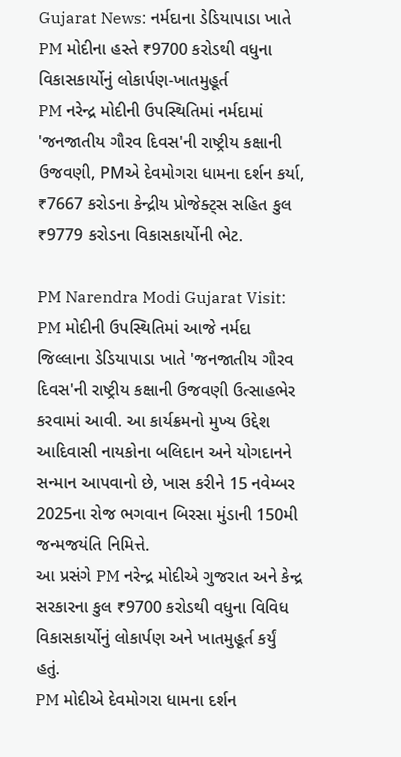Gujarat News: નર્મદાના ડેડિયાપાડા ખાતે PM મોદીના હસ્તે ₹9700 કરોડથી વધુના વિકાસકાર્યોનું લોકાર્પણ-ખાતમુહૂર્ત
PM નરેન્દ્ર મોદીની ઉપસ્થિતિમાં નર્મદામાં 'જનજાતીય ગૌરવ દિવસ'ની રાષ્ટ્રીય કક્ષાની ઉજવણી, PMએ દેવમોગરા ધામના દર્શન કર્યા, ₹7667 કરોડના કેન્દ્રીય પ્રોજેક્ટ્સ સહિત કુલ ₹9779 કરોડના વિકાસકાર્યોની ભેટ.

PM Narendra Modi Gujarat Visit: PM મોદીની ઉપસ્થિતિમાં આજે નર્મદા જિલ્લાના ડેડિયાપાડા ખાતે 'જનજાતીય ગૌરવ દિવસ'ની રાષ્ટ્રીય કક્ષાની ઉજવણી ઉત્સાહભેર કરવામાં આવી. આ કાર્યક્રમનો મુખ્ય ઉદ્દેશ આદિવાસી નાયકોના બલિદાન અને યોગદાનને સન્માન આપવાનો છે, ખાસ કરીને 15 નવેમ્બર 2025ના રોજ ભગવાન બિરસા મુંડાની 150મી જન્મજયંતિ નિમિત્તે.
આ પ્રસંગે PM નરેન્દ્ર મોદીએ ગુજરાત અને કેન્દ્ર સરકારના કુલ ₹9700 કરોડથી વધુના વિવિધ વિકાસકાર્યોનું લોકાર્પણ અને ખાતમુહૂર્ત કર્યું હતું.
PM મોદીએ દેવમોગરા ધામના દર્શન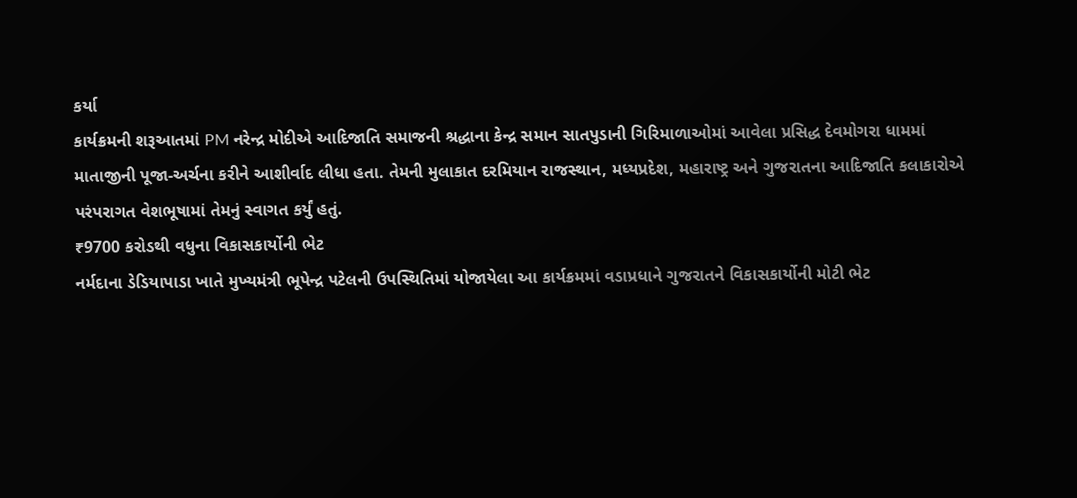કર્યા
કાર્યક્રમની શરૂઆતમાં PM નરેન્દ્ર મોદીએ આદિજાતિ સમાજની શ્રદ્ધાના કેન્દ્ર સમાન સાતપુડાની ગિરિમાળાઓમાં આવેલા પ્રસિદ્ધ દેવમોગરા ધામમાં માતાજીની પૂજા-અર્ચના કરીને આશીર્વાદ લીધા હતા. તેમની મુલાકાત દરમિયાન રાજસ્થાન, મધ્યપ્રદેશ, મહારાષ્ટ્ર અને ગુજરાતના આદિજાતિ કલાકારોએ પરંપરાગત વેશભૂષામાં તેમનું સ્વાગત કર્યું હતું.
₹9700 કરોડથી વધુના વિકાસકાર્યોની ભેટ
નર્મદાના ડેડિયાપાડા ખાતે મુખ્યમંત્રી ભૂપેન્દ્ર પટેલની ઉપસ્થિતિમાં યોજાયેલા આ કાર્યક્રમમાં વડાપ્રધાને ગુજરાતને વિકાસકાર્યોની મોટી ભેટ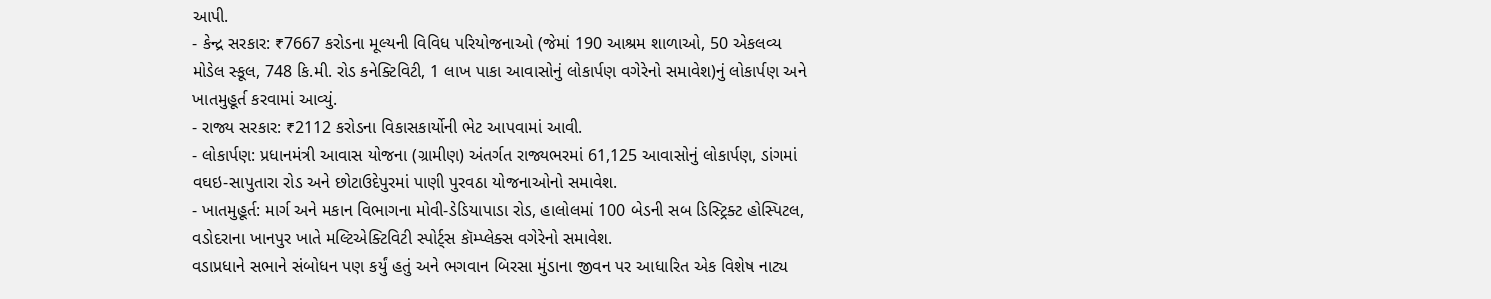આપી.
- કેન્દ્ર સરકાર: ₹7667 કરોડના મૂલ્યની વિવિધ પરિયોજનાઓ (જેમાં 190 આશ્રમ શાળાઓ, 50 એકલવ્ય મોડેલ સ્કૂલ, 748 કિ.મી. રોડ કનેક્ટિવિટી, 1 લાખ પાકા આવાસોનું લોકાર્પણ વગેરેનો સમાવેશ)નું લોકાર્પણ અને ખાતમુહૂર્ત કરવામાં આવ્યું.
- રાજ્ય સરકાર: ₹2112 કરોડના વિકાસકાર્યોની ભેટ આપવામાં આવી.
- લોકાર્પણ: પ્રધાનમંત્રી આવાસ યોજના (ગ્રામીણ) અંતર્ગત રાજ્યભરમાં 61,125 આવાસોનું લોકાર્પણ, ડાંગમાં વઘઇ-સાપુતારા રોડ અને છોટાઉદેપુરમાં પાણી પુરવઠા યોજનાઓનો સમાવેશ.
- ખાતમુહૂર્ત: માર્ગ અને મકાન વિભાગના મોવી-ડેડિયાપાડા રોડ, હાલોલમાં 100 બેડની સબ ડિસ્ટ્રિક્ટ હોસ્પિટલ, વડોદરાના ખાનપુર ખાતે મલ્ટિએક્ટિવિટી સ્પોર્ટ્સ કૉમ્પ્લેક્સ વગેરેનો સમાવેશ.
વડાપ્રધાને સભાને સંબોધન પણ કર્યું હતું અને ભગવાન બિરસા મુંડાના જીવન પર આધારિત એક વિશેષ નાટ્ય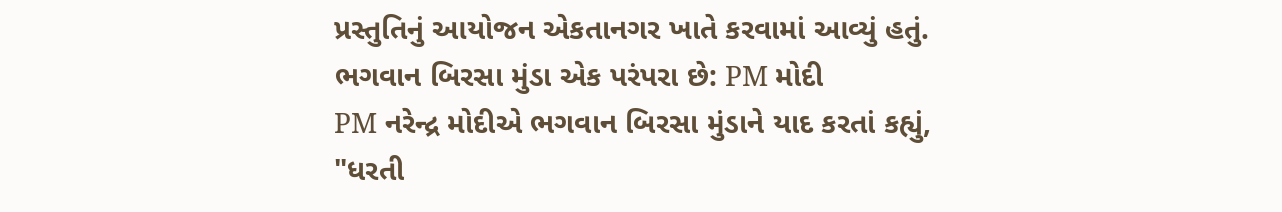પ્રસ્તુતિનું આયોજન એકતાનગર ખાતે કરવામાં આવ્યું હતું.
ભગવાન બિરસા મુંડા એક પરંપરા છે: PM મોદી
PM નરેન્દ્ર મોદીએ ભગવાન બિરસા મુંડાને યાદ કરતાં કહ્યું,
"ધરતી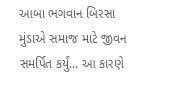આબા ભગવાન બિરસા મુંડાએ સમાજ માટે જીવન સમર્પિત કર્યું... આ કારણે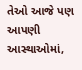તેઓ આજે પણ આપણી આસ્થાઓમાં,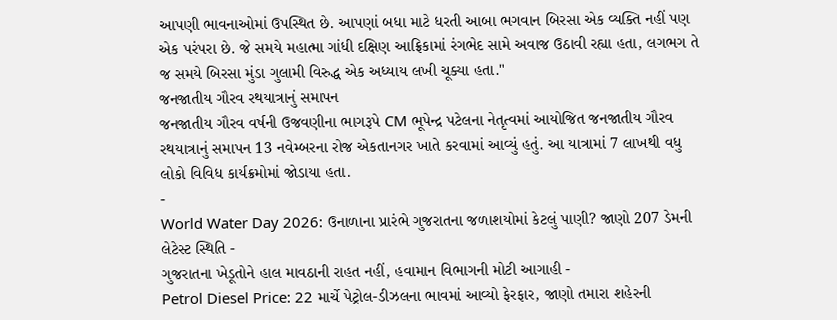આપણી ભાવનાઓમાં ઉપસ્થિત છે. આપણાં બધા માટે ધરતી આબા ભગવાન બિરસા એક વ્યક્તિ નહીં પણ એક પરંપરા છે. જે સમયે મહાત્મા ગાંધી દક્ષિણ આફ્રિકામાં રંગભેદ સામે અવાજ ઉઠાવી રહ્યા હતા, લગભગ તે જ સમયે બિરસા મુંડા ગુલામી વિરુદ્ધ એક અધ્યાય લખી ચૂક્યા હતા."
જનજાતીય ગૌરવ રથયાત્રાનું સમાપન
જનજાતીય ગૌરવ વર્ષની ઉજવણીના ભાગરૂપે CM ભૂપેન્દ્ર પટેલના નેતૃત્વમાં આયોજિત જનજાતીય ગૌરવ રથયાત્રાનું સમાપન 13 નવેમ્બરના રોજ એકતાનગર ખાતે કરવામાં આવ્યું હતું. આ યાત્રામાં 7 લાખથી વધુ લોકો વિવિધ કાર્યક્રમોમાં જોડાયા હતા.
-
World Water Day 2026: ઉનાળાના પ્રારંભે ગુજરાતના જળાશયોમાં કેટલું પાણી? જાણો 207 ડેમની લેટેસ્ટ સ્થિતિ -
ગુજરાતના ખેડૂતોને હાલ માવઠાની રાહત નહીં, હવામાન વિભાગની મોટી આગાહી -
Petrol Diesel Price: 22 માર્ચે પેટ્રોલ-ડીઝલના ભાવમાં આવ્યો ફેરફાર, જાણો તમારા શહેરની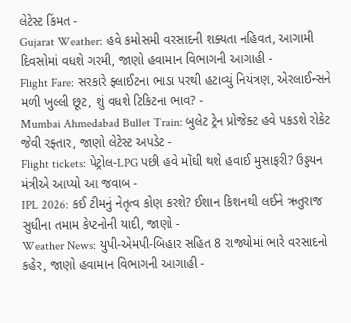લેટેસ્ટ કિંમત -
Gujarat Weather: હવે કમોસમી વરસાદની શક્યતા નહિવત, આગામી દિવસોમાં વધશે ગરમી, જાણો હવામાન વિભાગની આગાહી -
Flight Fare: સરકારે ફ્લાઈટના ભાડા પરથી હટાવ્યું નિયંત્રણ, એરલાઈન્સને મળી ખુલ્લી છૂટ, શું વધશે ટિકિટના ભાવ? -
Mumbai Ahmedabad Bullet Train: બુલેટ ટ્રેન પ્રોજેક્ટ હવે પકડશે રોકેટ જેવી રફ્તાર, જાણો લેટેસ્ટ અપડેટ -
Flight tickets: પેટ્રોલ-LPG પછી હવે મોંઘી થશે હવાઈ મુસાફરી? ઉડ્ડયન મંત્રીએ આપ્યો આ જવાબ -
IPL 2026: કઈ ટીમનું નેતૃત્વ કોણ કરશે? ઈશાન કિશનથી લઈને ઋતુરાજ સુધીના તમામ કેપ્ટનોની યાદી, જાણો -
Weather News: યુપી-એમપી-બિહાર સહિત 8 રાજ્યોમાં ભારે વરસાદનો કહેર, જાણો હવામાન વિભાગની આગાહી -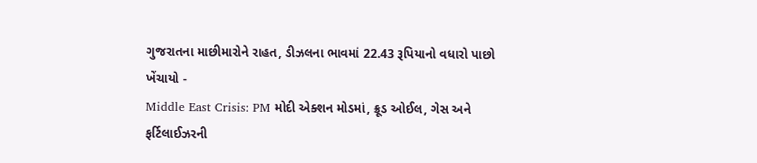ગુજરાતના માછીમારોને રાહત, ડીઝલના ભાવમાં 22.43 રૂપિયાનો વધારો પાછો ખેંચાયો -
Middle East Crisis: PM મોદી એક્શન મોડમાં, ક્રૂડ ઓઈલ, ગેસ અને ફર્ટિલાઈઝરની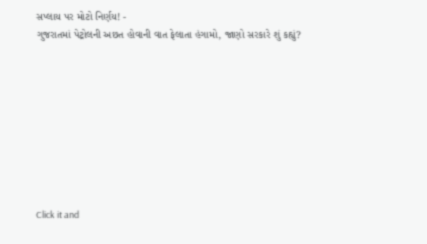સપ્લાય પર મોટો નિર્ણય! -
ગુજરાતમાં પેટ્રોલની અછત હોવાની વાત ફેલાતા હંગામો, જાણો સરકારે શું કહ્યું?









Click it and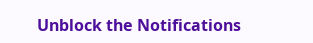Unblock the Notifications